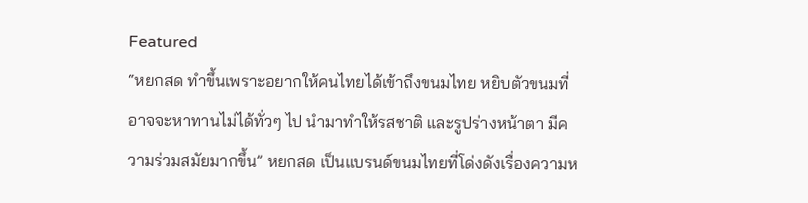Featured
“หยกสด ทำขึ้นเพราะอยากให้คนไทยได้เข้าถึงขนมไทย หยิบตัวขนมที่อาจจะหาทานไม่ได้ทั่วๆ ไป นำมาทำให้รสชาติ และรูปร่างหน้าตา มีความร่วมสมัยมากขึ้น” หยกสด เป็นแบรนด์ขนมไทยที่โด่งดังเรื่องความห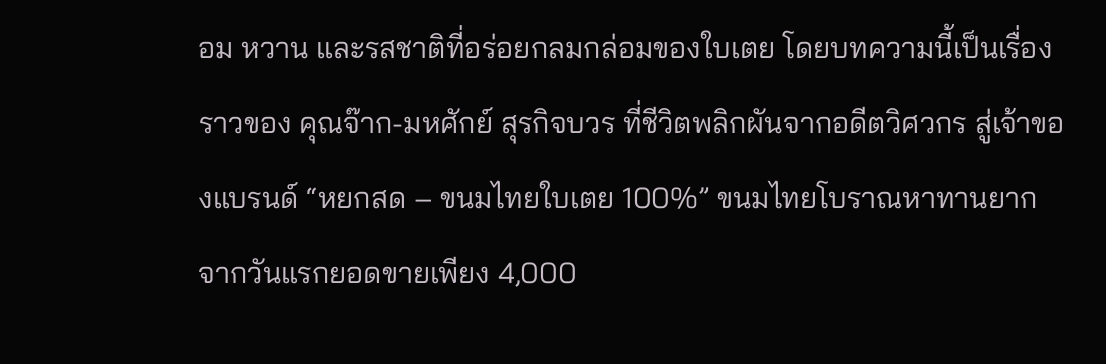อม หวาน และรสชาติที่อร่อยกลมกล่อมของใบเตย โดยบทความนี้เป็นเรื่องราวของ คุณจ๊าก-มหศักย์ สุรกิจบวร ที่ชีวิตพลิกผันจากอดีตวิศวกร สู่เจ้าของแบรนด์ “หยกสด – ขนมไทยใบเตย 100%” ขนมไทยโบราณหาทานยาก จากวันแรกยอดขายเพียง 4,000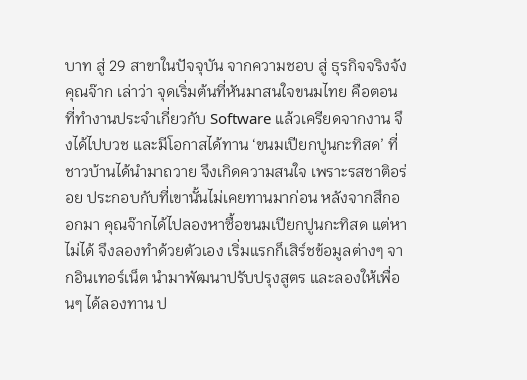บาท สู่ 29 สาขาในปัจจุบัน จากความชอบ สู่ ธุรกิจจริงจัง คุณจ๊าก เล่าว่า จุดเริ่มต้นที่หันมาสนใจขนมไทย คือตอนที่ทำงานประจำเกี่ยวกับ Software แล้วเครียดจากงาน จึงได้ไปบวช และมีโอกาสได้ทาน ‘ขนมเปียกปูนกะทิสด’ ที่ชาวบ้านได้นำมาถวาย จึงเกิดความสนใจ เพราะรสชาติอร่อย ประกอบกับที่เขานั้นไม่เคยทานมาก่อน หลังจากสึกออกมา คุณจ๊ากได้ไปลองหาซื้อขนมเปียกปูนกะทิสด แต่หาไม่ได้ จึงลองทำด้วยตัวเอง เริ่มแรกก็เสิร์ชข้อมูลต่างๆ จากอินเทอร์เน็ต นำมาพัฒนาปรับปรุงสูตร และลองให้เพื่อนๆ ได้ลองทาน ป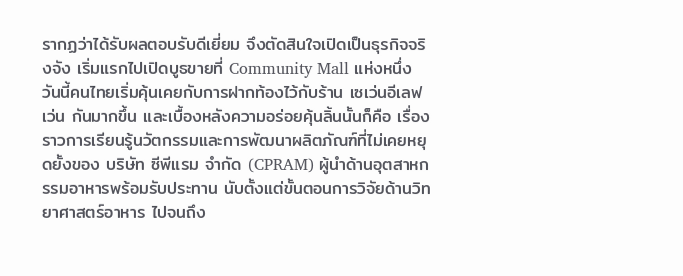รากฏว่าได้รับผลตอบรับดีเยี่ยม จึงตัดสินใจเปิดเป็นธุรกิจจริงจัง เริ่มแรกไปเปิดบูธขายที่ Community Mall แห่งหนึ่ง
วันนี้คนไทยเริ่มคุ้นเคยกับการฝากท้องไว้กับร้าน เซเว่นอีเลฟเว่น กันมากขึ้น และเบื้องหลังความอร่อยคุ้นลิ้นนั้นก็คือ เรื่องราวการเรียนรู้นวัตกรรมและการพัฒนาผลิตภัณฑ์ที่ไม่เคยหยุดยั้งของ บริษัท ซีพีแรม จำกัด (CPRAM) ผู้นำด้านอุตสาหกรรมอาหารพร้อมรับประทาน นับตั้งแต่ขั้นตอนการวิจัยด้านวิทยาศาสตร์อาหาร ไปจนถึง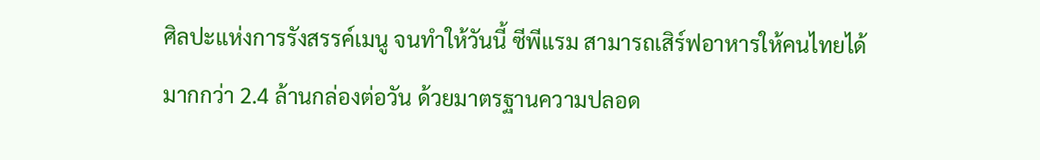ศิลปะแห่งการรังสรรค์เมนู จนทำให้วันนี้ ซีพีแรม สามารถเสิร์ฟอาหารให้คนไทยได้มากกว่า 2.4 ล้านกล่องต่อวัน ด้วยมาตรฐานความปลอด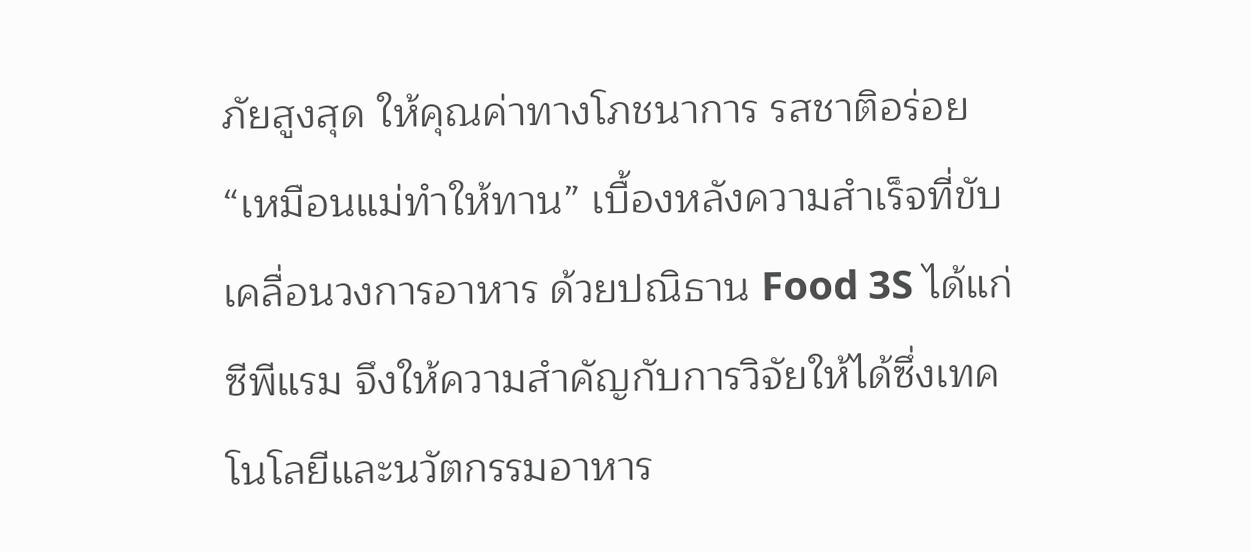ภัยสูงสุด ให้คุณค่าทางโภชนาการ รสชาติอร่อย “เหมือนแม่ทำให้ทาน” เบื้องหลังความสำเร็จที่ขับเคลื่อนวงการอาหาร ด้วยปณิธาน Food 3S ได้แก่ ซีพีแรม จึงให้ความสำคัญกับการวิจัยให้ได้ซึ่งเทคโนโลยีและนวัตกรรมอาหาร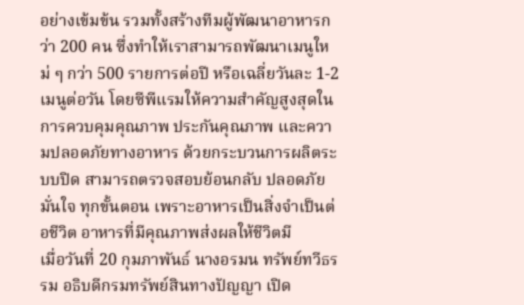อย่างเข้มข้น รวมทั้งสร้างทีมผู้พัฒนาอาหารกว่า 200 คน ซึ่งทำให้เราสามารถพัฒนาเมนูใหม่ ๆ กว่า 500 รายการต่อปี หรือเฉลี่ยวันละ 1-2 เมนูต่อวัน โดยซีพีแรมให้ความสำคัญสูงสุดในการควบคุมคุณภาพ ประกันคุณภาพ และความปลอดภัยทางอาหาร ด้วยกระบวนการผลิตระบบปิด สามารถตรวจสอบย้อนกลับ ปลอดภัย มั่นใจ ทุกขั้นตอน เพราะอาหารเป็นสิ่งจำเป็นต่อชีวิต อาหารที่มีคุณภาพส่งผลให้ชีวิตมี
เมื่อวันที่ 20 กุมภาพันธ์ นางอรมน ทรัพย์ทวีธรรม อธิบดีกรมทรัพย์สินทางปัญญา เปิด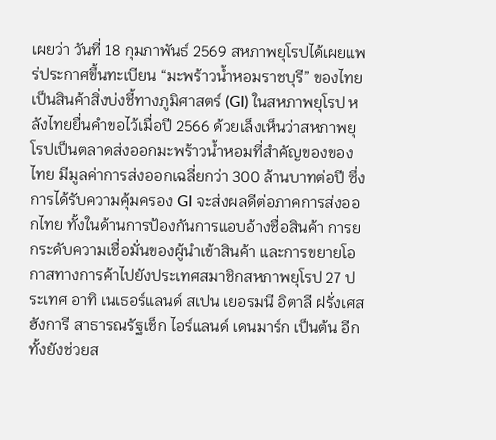เผยว่า วันที่ 18 กุมภาพันธ์ 2569 สหภาพยุโรปได้เผยแพร่ประกาศขึ้นทะเบียน “มะพร้าวน้ำหอมราชบุรี” ของไทย เป็นสินค้าสิ่งบ่งชี้ทางภูมิศาสตร์ (GI) ในสหภาพยุโรป หลังไทยยื่นคำขอไว้เมื่อปี 2566 ด้วยเล็งเห็นว่าสหภาพยุโรปเป็นตลาดส่งออกมะพร้าวน้ำหอมที่สำคัญของของไทย มีมูลค่าการส่งออกเฉลี่ยกว่า 300 ล้านบาทต่อปี ซึ่งการได้รับความคุ้มครอง GI จะส่งผลดีต่อภาคการส่งออกไทย ทั้งในด้านการป้องกันการแอบอ้างชื่อสินค้า การยกระดับความเชื่อมั่นของผู้นำเข้าสินค้า และการขยายโอกาสทางการค้าไปยังประเทศสมาชิกสหภาพยุโรป 27 ประเทศ อาทิ เนเธอร์แลนด์ สเปน เยอรมนี อิตาลี ฝรั่งเศส ฮังการี สาธารณรัฐเช็ก ไอร์แลนด์ เดนมาร์ก เป็นต้น อีกทั้งยังช่วยส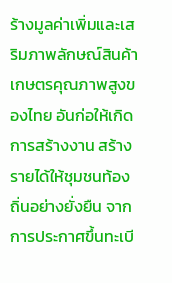ร้างมูลค่าเพิ่มและเสริมภาพลักษณ์สินค้าเกษตรคุณภาพสูงของไทย อันก่อให้เกิดการสร้างงาน สร้างรายได้ให้ชุมชนท้องถิ่นอย่างยั่งยืน จากการประกาศขึ้นทะเบี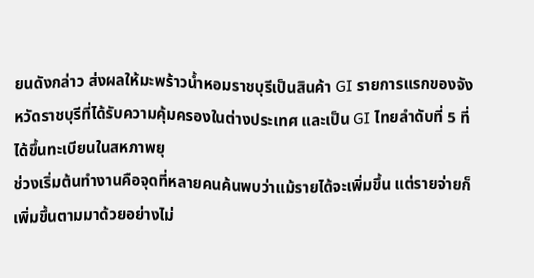ยนดังกล่าว ส่งผลให้มะพร้าวน้ำหอมราชบุรีเป็นสินค้า GI รายการแรกของจังหวัดราชบุรีที่ได้รับความคุ้มครองในต่างประเทศ และเป็น GI ไทยลำดับที่ 5 ที่ได้ขึ้นทะเบียนในสหภาพยุ
ช่วงเริ่มต้นทำงานคือจุดที่หลายคนค้นพบว่าแม้รายได้จะเพิ่มขึ้น แต่รายจ่ายก็เพิ่มขึ้นตามมาด้วยอย่างไม่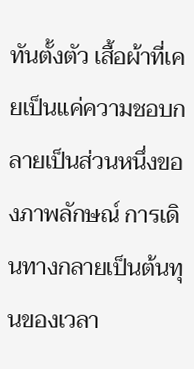ทันตั้งตัว เสื้อผ้าที่เคยเป็นแค่ความชอบกลายเป็นส่วนหนึ่งของภาพลักษณ์ การเดินทางกลายเป็นต้นทุนของเวลา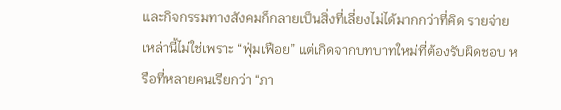และกิจกรรมทางสังคมก็กลายเป็นสิ่งที่เลี่ยงไม่ได้มากกว่าที่คิด รายจ่ายเหล่านี้ไม่ใช่เพราะ “ฟุ่มเฟือย” แต่เกิดจากบทบาทใหม่ที่ต้องรับผิดชอบ หรือที่หลายคนเรียกว่า “ภา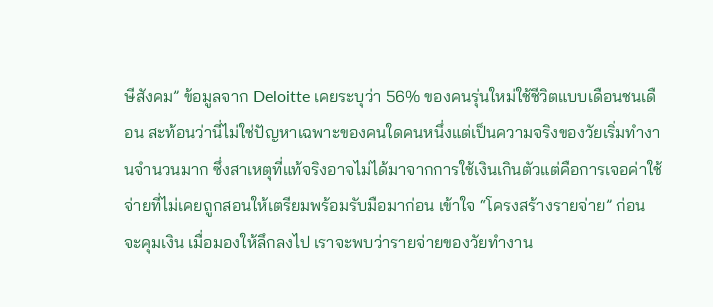ษีสังคม” ข้อมูลจาก Deloitte เคยระบุว่า 56% ของคนรุ่นใหม่ใช้ชีวิตแบบเดือนชนเดือน สะท้อนว่านี่ไม่ใช่ปัญหาเฉพาะของคนใดคนหนึ่งแต่เป็นความจริงของวัยเริ่มทำงานจำนวนมาก ซึ่งสาเหตุที่แท้จริงอาจไม่ได้มาจากการใช้เงินเกินตัวแต่คือการเจอค่าใช้จ่ายที่ไม่เคยถูกสอนให้เตรียมพร้อมรับมือมาก่อน เข้าใจ “โครงสร้างรายจ่าย” ก่อนจะคุมเงิน เมื่อมองให้ลึกลงไป เราจะพบว่ารายจ่ายของวัยทำงาน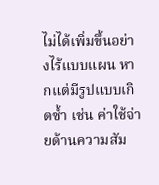ไม่ได้เพิ่มขึ้นอย่างไร้แบบแผน หากแต่มีรูปแบบเกิดซ้ำ เช่น ค่าใช้จ่ายด้านความสัม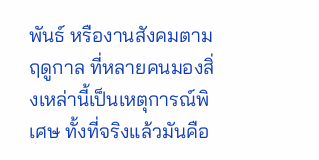พันธ์ หรืองานสังคมตามฤดูกาล ที่หลายคนมองสิ่งเหล่านี้เป็นเหตุการณ์พิเศษ ทั้งที่จริงแล้วมันคือ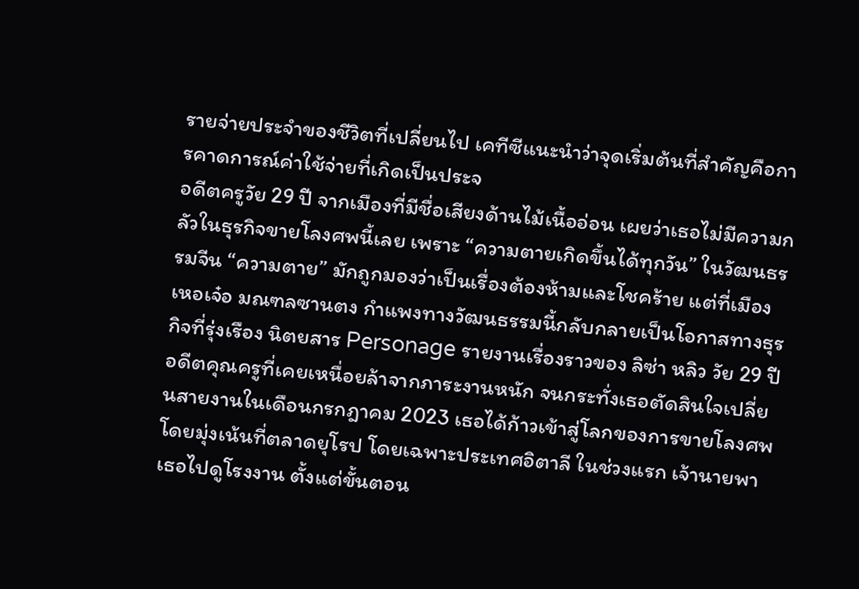รายจ่ายประจำของชีวิตที่เปลี่ยนไป เคทีซีแนะนำว่าจุดเริ่มต้นที่สำคัญคือการคาดการณ์ค่าใช้จ่ายที่เกิดเป็นประจ
อดีตครูวัย 29 ปี จากเมืองที่มีชื่อเสียงด้านไม้เนื้ออ่อน เผยว่าเธอไม่มีความกลัวในธุรกิจขายโลงศพนี้เลย เพราะ “ความตายเกิดขึ้นได้ทุกวัน” ในวัฒนธรรมจีน “ความตาย” มักถูกมองว่าเป็นเรื่องต้องห้ามและโชคร้าย แต่ที่เมืองเหอเจ๋อ มณฑลซานตง กำแพงทางวัฒนธรรมนี้กลับกลายเป็นโอกาสทางธุรกิจที่รุ่งเรือง นิตยสาร Personage รายงานเรื่องราวของ ลิซ่า หลิว วัย 29 ปี อดีตคุณครูที่เคยเหนื่อยล้าจากภาระงานหนัก จนกระทั่งเธอตัดสินใจเปลี่ยนสายงานในเดือนกรกฎาคม 2023 เธอได้ก้าวเข้าสู่โลกของการขายโลงศพ โดยมุ่งเน้นที่ตลาดยุโรป โดยเฉพาะประเทศอิตาลี ในช่วงแรก เจ้านายพาเธอไปดูโรงงาน ตั้งแต่ขั้นตอน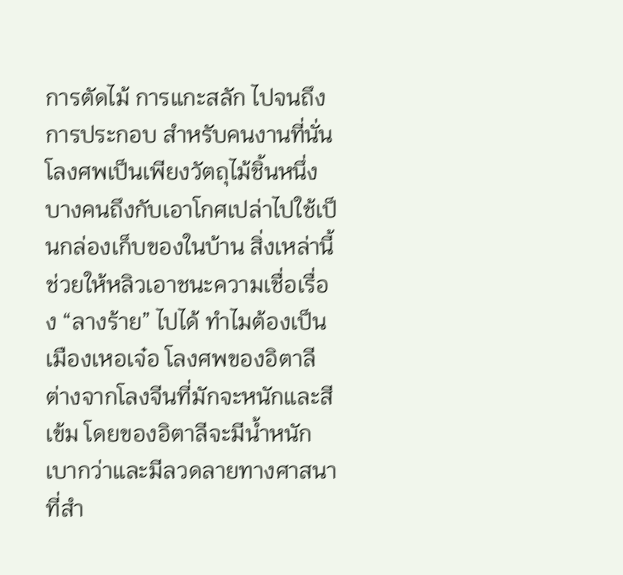การตัดไม้ การแกะสลัก ไปจนถึงการประกอบ สำหรับคนงานที่นั่น โลงศพเป็นเพียงวัตถุไม้ชิ้นหนึ่ง บางคนถึงกับเอาโกศเปล่าไปใช้เป็นกล่องเก็บของในบ้าน สิ่งเหล่านี้ช่วยให้หลิวเอาชนะความเชื่อเรื่อง “ลางร้าย” ไปได้ ทำไมต้องเป็น เมืองเหอเจ๋อ โลงศพของอิตาลีต่างจากโลงจีนที่มักจะหนักและสีเข้ม โดยของอิตาลีจะมีน้ำหนักเบากว่าและมีลวดลายทางศาสนา ที่สำ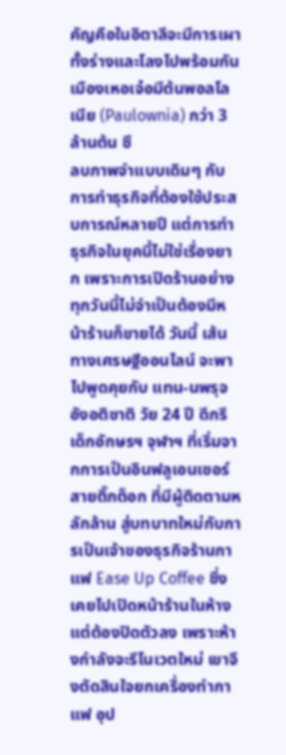คัญคือในอิตาลีจะมีการเผาทั้งร่างและโลงไปพร้อมกัน เมืองเหอเจ๋อมีต้นพอลโลเนีย (Paulownia) กว่า 3 ล้านต้น ซึ
ลบภาพจำแบบเดิมๆ กับการทำธุรกิจที่ต้องใช้ประสบการณ์หลายปี แต่การทำธุรกิจในยุคนี้ไม่ใช่เรื่องยาก เพราะการเปิดร้านอย่างทุกวันนี้ไม่จำเป็นต้องมีหน้าร้านก็ขายได้ วันนี้ เส้นทางเศรษฐีออนไลน์ จะพาไปพูดคุยกับ แทน-นพรุจ อังอติชาติ วัย 24 ปี ดีกรีเด็กอักษรฯ จุฬาฯ ที่เริ่มจากการเป็นอินฟลูเอนเซอร์สายติ๊กต็อก ที่มีผู้ติดตามหลักล้าน สู่บทบาทใหม่กับการเป็นเจ้าของธุรกิจร้านกาแฟ Ease Up Coffee ซึ่งเคยไปเปิดหน้าร้านในห้าง แต่ต้องปิดตัวลง เพราะห้างกำลังจะรีโนเวตใหม่ เขาจึงตัดสินใจยกเครื่องทำกาแฟ อุป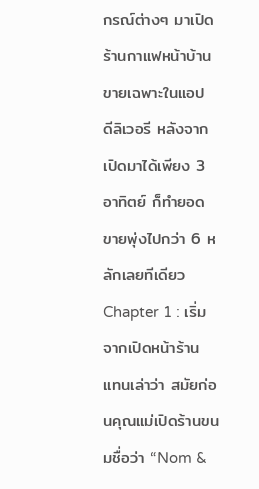กรณ์ต่างๆ มาเปิดร้านกาแฟหน้าบ้าน ขายเฉพาะในแอป ดีลิเวอรี หลังจากเปิดมาได้เพียง 3 อาทิตย์ ก็ทำยอดขายพุ่งไปกว่า 6 หลักเลยทีเดียว Chapter 1 : เริ่มจากเปิดหน้าร้าน แทนเล่าว่า สมัยก่อนคุณแม่เปิดร้านขนมชื่อว่า “Nom &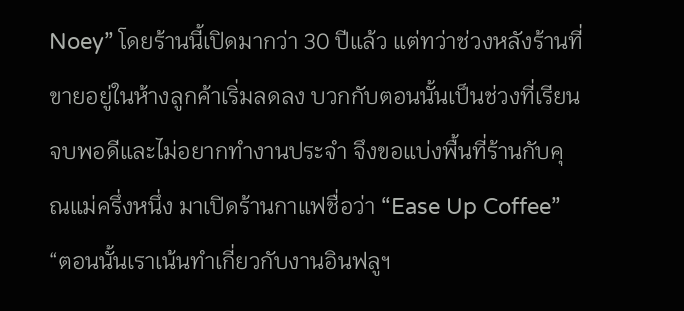Noey” โดยร้านนี้เปิดมากว่า 30 ปีแล้ว แต่ทว่าช่วงหลังร้านที่ขายอยู่ในห้างลูกค้าเริ่มลดลง บวกกับตอนนั้นเป็นช่วงที่เรียนจบพอดีและไม่อยากทำงานประจำ จึงขอแบ่งพื้นที่ร้านกับคุณแม่ครึ่งหนึ่ง มาเปิดร้านกาแฟชื่อว่า “Ease Up Coffee” “ตอนนั้นเราเน้นทำเกี่ยวกับงานอินฟลูฯ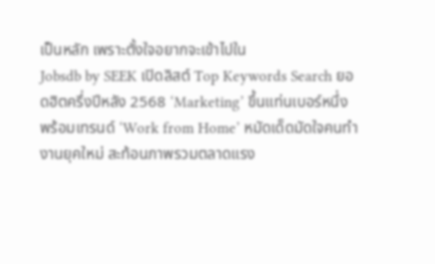เป็นหลัก เพราะตั้งใจอยากจะเข้าไปใน
Jobsdb by SEEK เปิดลิสต์ Top Keywords Search ยอดฮิตครึ่งปีหลัง 2568 ‘Marketing’ ขึ้นแท่นเบอร์หนึ่ง พร้อมเทรนด์ ‘Work from Home’ หมัดเด็ดมัดใจคนทำงานยุคใหม่ สะท้อนภาพรวมตลาดแรง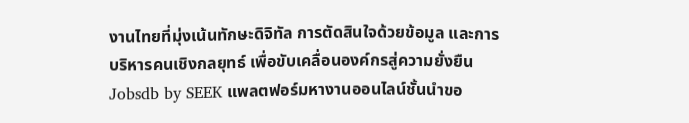งานไทยที่มุ่งเน้นทักษะดิจิทัล การตัดสินใจด้วยข้อมูล และการบริหารคนเชิงกลยุทธ์ เพื่อขับเคลื่อนองค์กรสู่ความยั่งยืน Jobsdb by SEEK แพลตฟอร์มหางานออนไลน์ชั้นนำขอ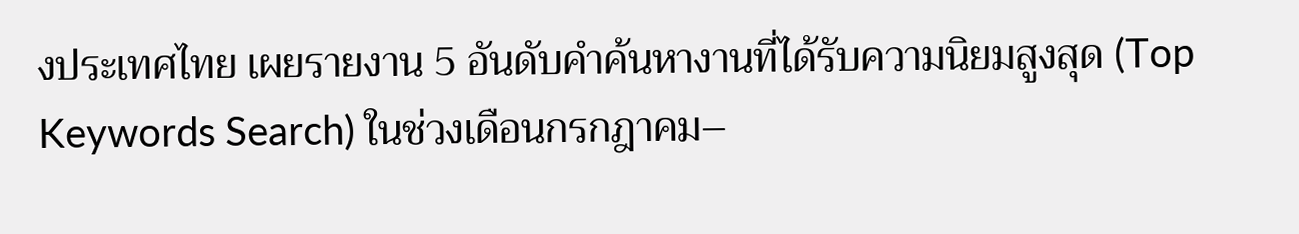งประเทศไทย เผยรายงาน 5 อันดับคำค้นหางานที่ได้รับความนิยมสูงสุด (Top Keywords Search) ในช่วงเดือนกรกฎาคม–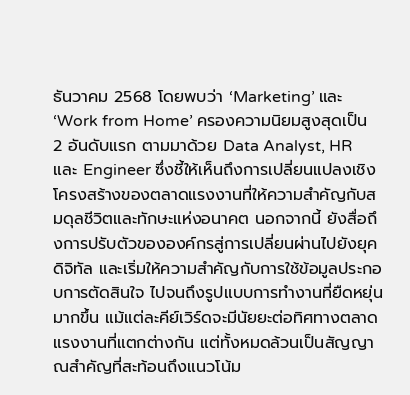ธันวาคม 2568 โดยพบว่า ‘Marketing’ และ ‘Work from Home’ ครองความนิยมสูงสุดเป็น 2 อันดับแรก ตามมาด้วย Data Analyst, HR และ Engineer ซึ่งชี้ให้เห็นถึงการเปลี่ยนแปลงเชิงโครงสร้างของตลาดแรงงานที่ให้ความสำคัญกับสมดุลชีวิตและทักษะแห่งอนาคต นอกจากนี้ ยังสื่อถึงการปรับตัวขององค์กรสู่การเปลี่ยนผ่านไปยังยุคดิจิทัล และเริ่มให้ความสำคัญกับการใช้ข้อมูลประกอบการตัดสินใจ ไปจนถึงรูปแบบการทำงานที่ยืดหยุ่นมากขึ้น แม้แต่ละคีย์เวิร์ดจะมีนัยยะต่อทิศทางตลาดแรงงานที่แตกต่างกัน แต่ทั้งหมดล้วนเป็นสัญญาณสำคัญที่สะท้อนถึงแนวโน้ม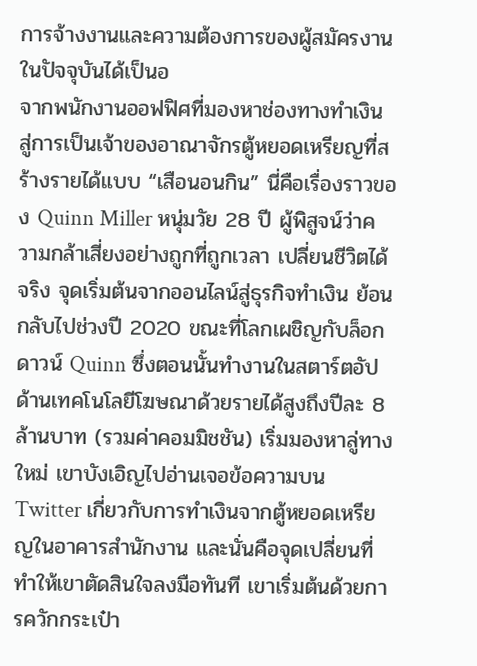การจ้างงานและความต้องการของผู้สมัครงานในปัจจุบันได้เป็นอ
จากพนักงานออฟฟิศที่มองหาช่องทางทำเงิน สู่การเป็นเจ้าของอาณาจักรตู้หยอดเหรียญที่สร้างรายได้แบบ “เสือนอนกิน” นี่คือเรื่องราวของ Quinn Miller หนุ่มวัย 28 ปี ผู้พิสูจน์ว่าความกล้าเสี่ยงอย่างถูกที่ถูกเวลา เปลี่ยนชีวิตได้จริง จุดเริ่มต้นจากออนไลน์สู่ธุรกิจทำเงิน ย้อนกลับไปช่วงปี 2020 ขณะที่โลกเผชิญกับล็อกดาวน์ Quinn ซึ่งตอนนั้นทำงานในสตาร์ตอัปด้านเทคโนโลยีโฆษณาด้วยรายได้สูงถึงปีละ 8 ล้านบาท (รวมค่าคอมมิชชัน) เริ่มมองหาลู่ทางใหม่ เขาบังเอิญไปอ่านเจอข้อความบน Twitter เกี่ยวกับการทำเงินจากตู้หยอดเหรียญในอาคารสำนักงาน และนั่นคือจุดเปลี่ยนที่ทำให้เขาตัดสินใจลงมือทันที เขาเริ่มต้นด้วยการควักกระเป๋า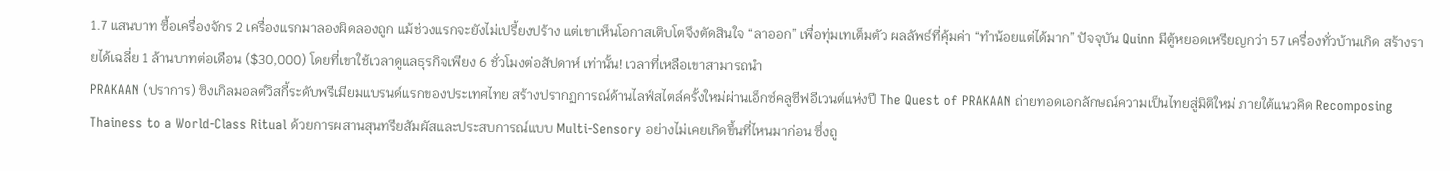1.7 แสนบาท ซื้อเครื่องจักร 2 เครื่องแรกมาลองผิดลองถูก แม้ช่วงแรกจะยังไม่เปรี้ยงปร้าง แต่เขาเห็นโอกาสเติบโตจึงตัดสินใจ “ลาออก” เพื่อทุ่มเทเต็มตัว ผลลัพธ์ที่คุ้มค่า “ทำน้อยแต่ได้มาก” ปัจจุบัน Quinn มีตู้หยอดเหรียญกว่า 57 เครื่องทั่วบ้านเกิด สร้างรายได้เฉลี่ย 1 ล้านบาทต่อเดือน ($30,000) โดยที่เขาใช้เวลาดูแลธุรกิจเพียง 6 ชั่วโมงต่อสัปดาห์ เท่านั้น! เวลาที่เหลือเขาสามารถนำ
PRAKAAN (ปราการ) ซิงเกิลมอลต์วิสกี้ระดับพรีเมียมแบรนด์แรกของประเทศไทย สร้างปรากฏการณ์ด้านไลฟ์สไตล์ครั้งใหม่ผ่านเอ็กซ์คลูซีฟอีเวนต์แห่งปี The Quest of PRAKAAN ถ่ายทอดเอกลักษณ์ความเป็นไทยสู่มิติใหม่ ภายใต้แนวคิด Recomposing Thainess to a World-Class Ritual ด้วยการผสานสุนทรียสัมผัสและประสบการณ์แบบ Multi-Sensory อย่างไม่เคยเกิดขึ้นที่ไหนมาก่อน ซึ่งถู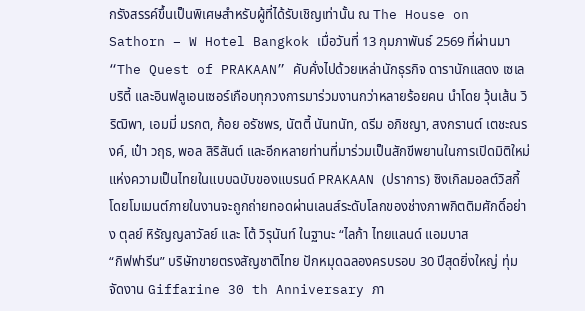กรังสรรค์ขึ้นเป็นพิเศษสำหรับผู้ที่ได้รับเชิญเท่านั้น ณ The House on Sathorn – W Hotel Bangkok เมื่อวันที่ 13 กุมภาพันธ์ 2569 ที่ผ่านมา “The Quest of PRAKAAN” คับคั่งไปด้วยเหล่านักธุรกิจ ดารานักแสดง เซเลบริตี้ และอินฟลูเอนเซอร์เกือบทุกวงการมาร่วมงานกว่าหลายร้อยคน นำโดย วุ้นเส้น วิริฒิพา, เอมมี่ มรกต, ก้อย อรัชพร, นัตตี้ นันทนัท, ดรีม อภิชญา, สงกรานต์ เตชะณรงค์, เป๋า วฤธ, พอล สิริสันต์ และอีกหลายท่านที่มาร่วมเป็นสักขีพยานในการเปิดมิติใหม่แห่งความเป็นไทยในแบบฉบับของแบรนด์ PRAKAAN (ปราการ) ซิงเกิลมอลต์วิสกี้ โดยโมเมนต์ภายในงานจะถูกถ่ายทอดผ่านเลนส์ระดับโลกของช่างภาพกิตติมศักดิ์อย่าง ตุลย์ หิรัญญลาวัลย์ และ โต้ วิรุนันท์ ในฐานะ “ไลก้า ไทยแลนด์ แอมบาส
“กิฟฟารีน” บริษัทขายตรงสัญชาติไทย ปักหมุดฉลองครบรอบ 30 ปีสุดยิ่งใหญ่ ทุ่มจัดงาน Giffarine 30 th Anniversary ภา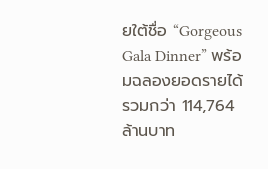ยใต้ชื่อ “Gorgeous Gala Dinner” พร้อมฉลองยอดรายได้รวมกว่า 114,764 ล้านบาท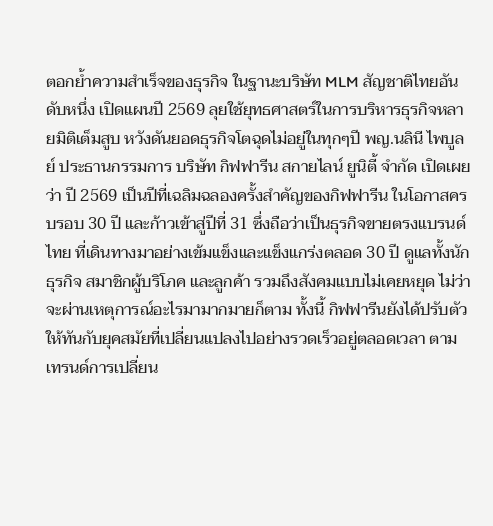ตอกย้ำความสำเร็จของธุรกิจ ในฐานะบริษัท MLM สัญชาติไทยอันดับหนึ่ง เปิดแผนปี 2569 ลุยใช้ยุทธศาสตร์ในการบริหารธุรกิจหลายมิติเต็มสูบ หวังดันยอดธุรกิจโตฉุดไม่อยู่ในทุกๆปี พญ.นลินี ไพบูลย์ ประธานกรรมการ บริษัท กิฟฟารีน สกายไลน์ ยูนิตี้ จำกัด เปิดเผยว่า ปี 2569 เป็นปีที่เฉลิมฉลองครั้งสำคัญของกิฟฟารีน ในโอกาสครบรอบ 30 ปี และก้าวเข้าสู่ปีที่ 31 ซึ่งถือว่าเป็นธุรกิจขายตรงแบรนด์ไทย ที่เดินทางมาอย่างเข้มแข็งและแข็งแกร่งตลอด 30 ปี ดูแลทั้งนักธุรกิจ สมาชิกผู้บริโภค และลูกค้า รวมถึงสังคมแบบไม่เคยหยุด ไม่ว่าจะผ่านเหตุการณ์อะไรมามากมายก็ตาม ทั้งนี้ กิฟฟารีนยังได้ปรับตัวให้ทันกับยุคสมัยที่เปลี่ยนแปลงไปอย่างรวดเร็วอยู่ตลอดเวลา ตามเทรนด์การเปลี่ยน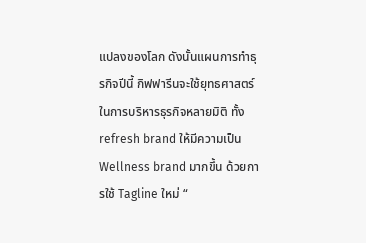แปลงของโลก ดังนั้นแผนการทำธุรกิจปีนี้ กิฟฟารีนจะใช้ยุทธศาสตร์ในการบริหารธุรกิจหลายมิติ ทั้ง refresh brand ให้มีความเป็น Wellness brand มากขึ้น ด้วยการใช้ Tagline ใหม่ “